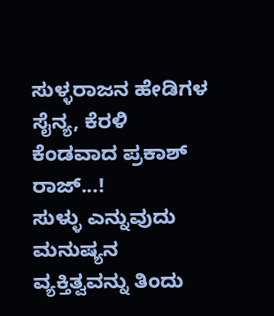ಸುಳ್ಳರಾಜನ ಹೇಡಿಗಳ ಸೈನ್ಯ, ಕೆರಳಿ ಕೆಂಡವಾದ ಪ್ರಕಾಶ್ ರಾಜ್...!
ಸುಳ್ಳು ಎನ್ನುವುದು ಮನುಷ್ಯನ ವ್ಯಕ್ತಿತ್ವವನ್ನು ತಿಂದು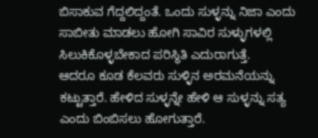ಬಿಸಾಕುವ ಗೆದ್ದಲಿದ್ದಂತೆ. ಒಂದು ಸುಳ್ಳನ್ನು ನಿಜಾ ಎಂದು ಸಾಬೀತು ಮಾಡಲು ಹೋಗಿ ಸಾವಿರ ಸುಳ್ಳುಗಳಲ್ಲಿ ಸಿಲುಕಿಕೊಳ್ಳಬೇಕಾದ ಪರಿಸ್ಥಿತಿ ಎದುರಾಗುತ್ತೆ.
ಆದರೂ ಕೂಡ ಕೆಲವರು ಸುಳ್ಳಿನ ಅರಮನೆಯನ್ನು ಕಟ್ಟುತ್ತಾರೆ. ಹೇಳಿದ ಸುಳ್ಳನ್ನೇ ಹೇಳಿ ಆ ಸುಳ್ಳನ್ನು ಸತ್ಯ ಎಂದು ಬಿಂಬಿಸಲು ಹೋಗುತ್ತಾರೆ.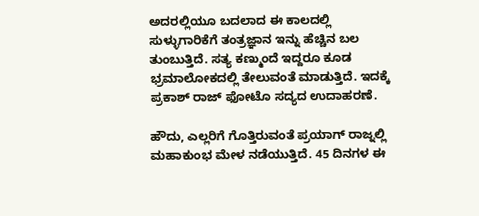ಅದರಲ್ಲಿಯೂ ಬದಲಾದ ಈ ಕಾಲದಲ್ಲಿ ಸುಳ್ಳುಗಾರಿಕೆಗೆ ತಂತ್ರಜ್ಞಾನ ಇನ್ನು ಹೆಚ್ಚಿನ ಬಲ ತುಂಬುತ್ತಿದೆ. ಸತ್ಯ ಕಣ್ಮುಂದೆ ಇದ್ದರೂ ಕೂಡ ಭ್ರಮಾಲೋಕದಲ್ಲಿ ತೇಲುವಂತೆ ಮಾಡುತ್ತಿದೆ. ಇದಕ್ಕೆ ಪ್ರಕಾಶ್ ರಾಜ್ ಫೋಟೊ ಸದ್ಯದ ಉದಾಹರಣೆ.

ಹೌದು, ಎಲ್ಲರಿಗೆ ಗೊತ್ತಿರುವಂತೆ ಪ್ರಯಾಗ್ ರಾಜ್ನಲ್ಲಿ ಮಹಾಕುಂಭ ಮೇಳ ನಡೆಯುತ್ತಿದೆ. 45 ದಿನಗಳ ಈ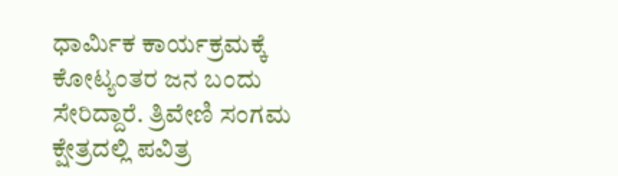ಧಾರ್ಮಿಕ ಕಾರ್ಯಕ್ರಮಕ್ಕೆ ಕೋಟ್ಯಂತರ ಜನ ಬಂದು ಸೇರಿದ್ದಾರೆ. ತ್ರಿವೇಣಿ ಸಂಗಮ ಕ್ಷೇತ್ರದಲ್ಲಿ ಪವಿತ್ರ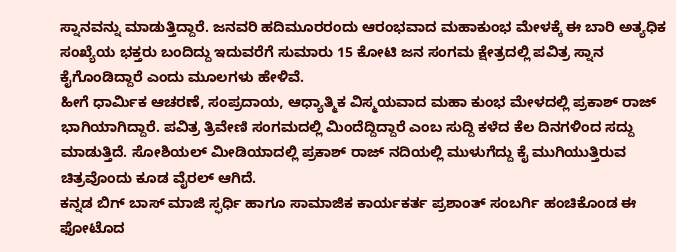ಸ್ನಾನವನ್ನು ಮಾಡುತ್ತಿದ್ದಾರೆ. ಜನವರಿ ಹದಿಮೂರರಂದು ಆರಂಭವಾದ ಮಹಾಕುಂಭ ಮೇಳಕ್ಕೆ ಈ ಬಾರಿ ಅತ್ಯಧಿಕ ಸಂಖ್ಯೆಯ ಭಕ್ತರು ಬಂದಿದ್ದು ಇದುವರೆಗೆ ಸುಮಾರು 15 ಕೋಟಿ ಜನ ಸಂಗಮ ಕ್ಷೇತ್ರದಲ್ಲಿ ಪವಿತ್ರ ಸ್ನಾನ ಕೈಗೊಂಡಿದ್ದಾರೆ ಎಂದು ಮೂಲಗಳು ಹೇಳಿವೆ.
ಹೀಗೆ ಧಾರ್ಮಿಕ ಆಚರಣೆ, ಸಂಪ್ರದಾಯ, ಆಧ್ಯಾತ್ಮಿಕ ವಿಸ್ಮಯವಾದ ಮಹಾ ಕುಂಭ ಮೇಳದಲ್ಲಿ ಪ್ರಕಾಶ್ ರಾಜ್ ಭಾಗಿಯಾಗಿದ್ದಾರೆ. ಪವಿತ್ರ ತ್ರಿವೇಣಿ ಸಂಗಮದಲ್ಲಿ ಮಿಂದೆದ್ದಿದ್ದಾರೆ ಎಂಬ ಸುದ್ದಿ ಕಳೆದ ಕೆಲ ದಿನಗಳಿಂದ ಸದ್ದು ಮಾಡುತ್ತಿದೆ. ಸೋಶಿಯಲ್ ಮೀಡಿಯಾದಲ್ಲಿ ಪ್ರಕಾಶ್ ರಾಜ್ ನದಿಯಲ್ಲಿ ಮುಳುಗೆದ್ದು ಕೈ ಮುಗಿಯುತ್ತಿರುವ ಚಿತ್ರವೊಂದು ಕೂಡ ವೈರಲ್ ಆಗಿದೆ.
ಕನ್ನಡ ಬಿಗ್ ಬಾಸ್ ಮಾಜಿ ಸ್ಫರ್ಧಿ ಹಾಗೂ ಸಾಮಾಜಿಕ ಕಾರ್ಯಕರ್ತ ಪ್ರಶಾಂತ್ ಸಂಬರ್ಗಿ ಹಂಚಿಕೊಂಡ ಈ ಫೋಟೊದ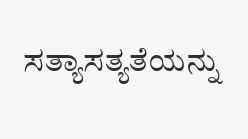ಸತ್ಯಾಸತ್ಯತೆಯನ್ನು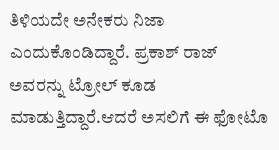ತಿಳಿಯದೇ ಅನೇಕರು ನಿಜಾ ಎಂದುಕೊಂಡಿದ್ದಾರೆ. ಪ್ರಕಾಶ್ ರಾಜ್ ಅವರನ್ನು ಟ್ರೋಲ್ ಕೂಡ ಮಾಡುತ್ತಿದ್ದಾರೆ.ಆದರೆ ಅಸಲಿಗೆ ಈ ಫೋಟೊ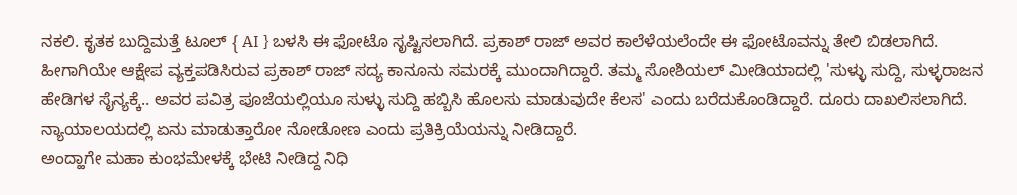ನಕಲಿ. ಕೃತಕ ಬುದ್ದಿಮತ್ತೆ ಟೂಲ್ { AI } ಬಳಸಿ ಈ ಫೋಟೊ ಸೃಷ್ಟಿಸಲಾಗಿದೆ. ಪ್ರಕಾಶ್ ರಾಜ್ ಅವರ ಕಾಲೆಳೆಯಲೆಂದೇ ಈ ಫೋಟೊವನ್ನು ತೇಲಿ ಬಿಡಲಾಗಿದೆ.
ಹೀಗಾಗಿಯೇ ಆಕ್ಷೇಪ ವ್ಯಕ್ತಪಡಿಸಿರುವ ಪ್ರಕಾಶ್ ರಾಜ್ ಸದ್ಯ ಕಾನೂನು ಸಮರಕ್ಕೆ ಮುಂದಾಗಿದ್ದಾರೆ. ತಮ್ಮ ಸೋಶಿಯಲ್ ಮೀಡಿಯಾದಲ್ಲಿ 'ಸುಳ್ಳು ಸುದ್ದಿ, ಸುಳ್ಳರಾಜನ ಹೇಡಿಗಳ ಸೈನ್ಯಕ್ಕೆ.. ಅವರ ಪವಿತ್ರ ಪೂಜೆಯಲ್ಲಿಯೂ ಸುಳ್ಳು ಸುದ್ದಿ ಹಬ್ಬಿಸಿ ಹೊಲಸು ಮಾಡುವುದೇ ಕೆಲಸ' ಎಂದು ಬರೆದುಕೊಂಡಿದ್ದಾರೆ. ದೂರು ದಾಖಲಿಸಲಾಗಿದೆ. ನ್ಯಾಯಾಲಯದಲ್ಲಿ ಏನು ಮಾಡುತ್ತಾರೋ ನೋಡೋಣ ಎಂದು ಪ್ರತಿಕ್ರಿಯೆಯನ್ನು ನೀಡಿದ್ದಾರೆ.
ಅಂದ್ಹಾಗೇ ಮಹಾ ಕುಂಭಮೇಳಕ್ಕೆ ಭೇಟಿ ನೀಡಿದ್ದ ನಿಧಿ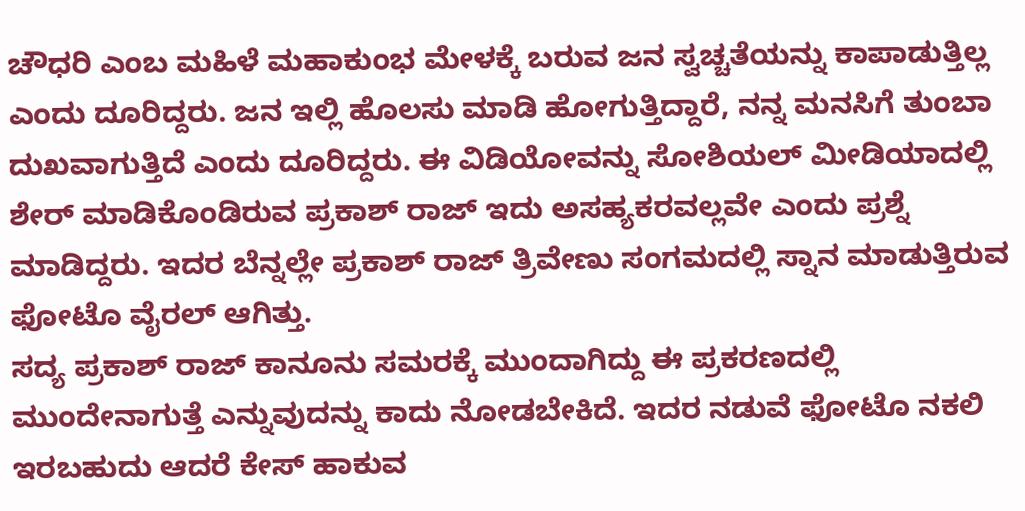ಚೌಧರಿ ಎಂಬ ಮಹಿಳೆ ಮಹಾಕುಂಭ ಮೇಳಕ್ಕೆ ಬರುವ ಜನ ಸ್ವಚ್ಚತೆಯನ್ನು ಕಾಪಾಡುತ್ತಿಲ್ಲ ಎಂದು ದೂರಿದ್ದರು. ಜನ ಇಲ್ಲಿ ಹೊಲಸು ಮಾಡಿ ಹೋಗುತ್ತಿದ್ದಾರೆ, ನನ್ನ ಮನಸಿಗೆ ತುಂಬಾ ದುಖವಾಗುತ್ತಿದೆ ಎಂದು ದೂರಿದ್ದರು. ಈ ವಿಡಿಯೋವನ್ನು ಸೋಶಿಯಲ್ ಮೀಡಿಯಾದಲ್ಲಿ ಶೇರ್ ಮಾಡಿಕೊಂಡಿರುವ ಪ್ರಕಾಶ್ ರಾಜ್ ಇದು ಅಸಹ್ಯಕರವಲ್ಲವೇ ಎಂದು ಪ್ರಶ್ನೆ ಮಾಡಿದ್ದರು. ಇದರ ಬೆನ್ನಲ್ಲೇ ಪ್ರಕಾಶ್ ರಾಜ್ ತ್ರಿವೇಣು ಸಂಗಮದಲ್ಲಿ ಸ್ನಾನ ಮಾಡುತ್ತಿರುವ ಫೋಟೊ ವೈರಲ್ ಆಗಿತ್ತು.
ಸದ್ಯ ಪ್ರಕಾಶ್ ರಾಜ್ ಕಾನೂನು ಸಮರಕ್ಕೆ ಮುಂದಾಗಿದ್ದು ಈ ಪ್ರಕರಣದಲ್ಲಿ ಮುಂದೇನಾಗುತ್ತೆ ಎನ್ನುವುದನ್ನು ಕಾದು ನೋಡಬೇಕಿದೆ. ಇದರ ನಡುವೆ ಫೋಟೊ ನಕಲಿ ಇರಬಹುದು ಆದರೆ ಕೇಸ್ ಹಾಕುವ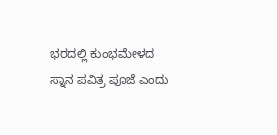ಭರದಲ್ಲಿ ಕುಂಭಮೇಳದ ಸ್ನಾನ ಪವಿತ್ರ ಪೂಜೆ ಎಂದು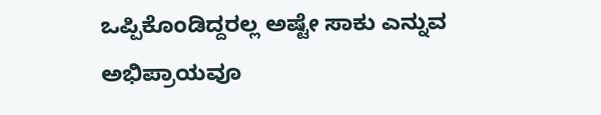ಒಪ್ಪಿಕೊಂಡಿದ್ದರಲ್ಲ ಅಷ್ಟೇ ಸಾಕು ಎನ್ನುವ ಅಭಿಪ್ರಾಯವೂ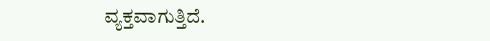ವ್ಯಕ್ತವಾಗುತ್ತಿದೆ.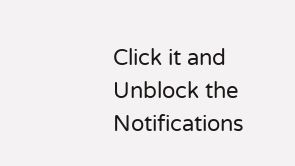Click it and Unblock the Notifications